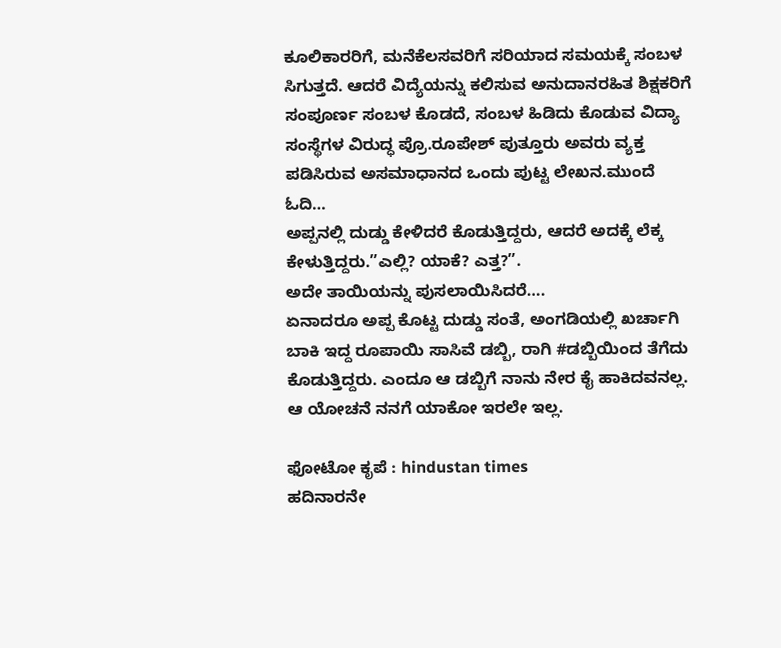ಕೂಲಿಕಾರರಿಗೆ, ಮನೆಕೆಲಸವರಿಗೆ ಸರಿಯಾದ ಸಮಯಕ್ಕೆ ಸಂಬಳ ಸಿಗುತ್ತದೆ. ಆದರೆ ವಿದ್ಯೆಯನ್ನು ಕಲಿಸುವ ಅನುದಾನರಹಿತ ಶಿಕ್ಷಕರಿಗೆ ಸಂಪೂರ್ಣ ಸಂಬಳ ಕೊಡದೆ, ಸಂಬಳ ಹಿಡಿದು ಕೊಡುವ ವಿದ್ಯಾ ಸಂಸ್ಥೆಗಳ ವಿರುದ್ಧ ಪ್ರೊ.ರೂಪೇಶ್ ಪುತ್ತೂರು ಅವರು ವ್ಯಕ್ತ ಪಡಿಸಿರುವ ಅಸಮಾಧಾನದ ಒಂದು ಪುಟ್ಟ ಲೇಖನ.ಮುಂದೆ ಓದಿ…
ಅಪ್ಪನಲ್ಲಿ ದುಡ್ಡು ಕೇಳಿದರೆ ಕೊಡುತ್ತಿದ್ದರು, ಆದರೆ ಅದಕ್ಕೆ ಲೆಕ್ಕ ಕೇಳುತ್ತಿದ್ದರು.”ಎಲ್ಲಿ? ಯಾಕೆ? ಎತ್ತ?”.
ಅದೇ ತಾಯಿಯನ್ನು ಪುಸಲಾಯಿಸಿದರೆ….
ಏನಾದರೂ ಅಪ್ಪ ಕೊಟ್ಟ ದುಡ್ಡು ಸಂತೆ, ಅಂಗಡಿಯಲ್ಲಿ ಖರ್ಚಾಗಿ ಬಾಕಿ ಇದ್ದ ರೂಪಾಯಿ ಸಾಸಿವೆ ಡಬ್ಬಿ, ರಾಗಿ #ಡಬ್ಬಿಯಿಂದ ತೆಗೆದು ಕೊಡುತ್ತಿದ್ದರು. ಎಂದೂ ಆ ಡಬ್ಬಿಗೆ ನಾನು ನೇರ ಕೈ ಹಾಕಿದವನಲ್ಲ. ಆ ಯೋಚನೆ ನನಗೆ ಯಾಕೋ ಇರಲೇ ಇಲ್ಲ.

ಫೋಟೋ ಕೃಪೆ : hindustan times
ಹದಿನಾರನೇ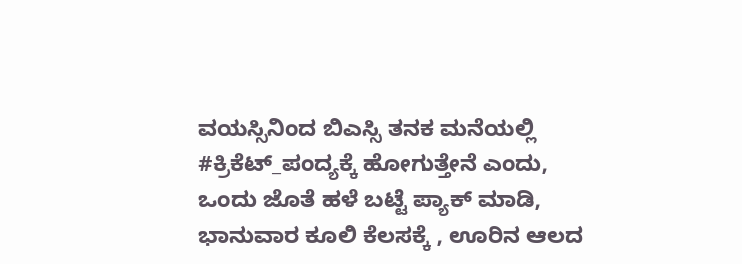ವಯಸ್ಸಿನಿಂದ ಬಿಎಸ್ಸಿ ತನಕ ಮನೆಯಲ್ಲಿ #ಕ್ರಿಕೆಟ್_ಪಂದ್ಯಕ್ಕೆ ಹೋಗುತ್ತೇನೆ ಎಂದು, ಒಂದು ಜೊತೆ ಹಳೆ ಬಟ್ಟೆ ಪ್ಯಾಕ್ ಮಾಡಿ, ಭಾನುವಾರ ಕೂಲಿ ಕೆಲಸಕ್ಕೆ , ಊರಿನ ಆಲದ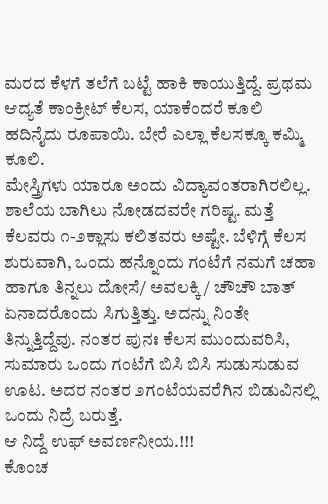ಮರದ ಕೆಳಗೆ ತಲೆಗೆ ಬಟ್ಟೆ ಹಾಕಿ ಕಾಯುತ್ತಿದ್ದೆ. ಪ್ರಥಮ ಆದ್ಯತೆ ಕಾಂಕ್ರೀಟ್ ಕೆಲಸ, ಯಾಕೆಂದರೆ ಕೂಲಿ ಹದಿನೈದು ರೂಪಾಯಿ. ಬೇರೆ ಎಲ್ಲಾ ಕೆಲಸಕ್ಕೂ ಕಮ್ಮಿ ಕೂಲಿ.
ಮೇಸ್ತ್ರಿಗಳು ಯಾರೂ ಅಂದು ವಿದ್ಯಾವಂತರಾಗಿರಲಿಲ್ಲ. ಶಾಲೆಯ ಬಾಗಿಲು ನೋಡದವರೇ ಗರಿಷ್ಟ. ಮತ್ತೆ ಕೆಲವರು ೧-೨ಕ್ಲಾಸು ಕಲಿತವರು ಅಷ್ಟೇ. ಬೆಳಿಗ್ಗೆ ಕೆಲಸ ಶುರುವಾಗಿ, ಒಂದು ಹನ್ನೊಂದು ಗಂಟೆಗೆ ನಮಗೆ ಚಹಾ ಹಾಗೂ ತಿನ್ನಲು ದೋಸೆ/ ಅವಲಕ್ಕಿ / ಚೌಚೌ ಬಾತ್ ಏನಾದರೊಂದು ಸಿಗುತ್ತಿತ್ತು. ಅದನ್ನು ನಿಂತೇ ತಿನ್ನುತ್ತಿದ್ದೆವು. ನಂತರ ಪುನಃ ಕೆಲಸ ಮುಂದುವರಿಸಿ, ಸುಮಾರು ಒಂದು ಗಂಟೆಗೆ ಬಿಸಿ ಬಿಸಿ ಸುಡುಸುಡುವ ಊಟ. ಅದರ ನಂತರ ೨ಗಂಟೆಯವರೆಗಿನ ಬಿಡುವಿನಲ್ಲಿ ಒಂದು ನಿದ್ರೆ ಬರುತ್ತೆ.
ಆ ನಿದ್ದೆ ಉಫ್ ಅವರ್ಣನೀಯ.!!!
ಕೊಂಚ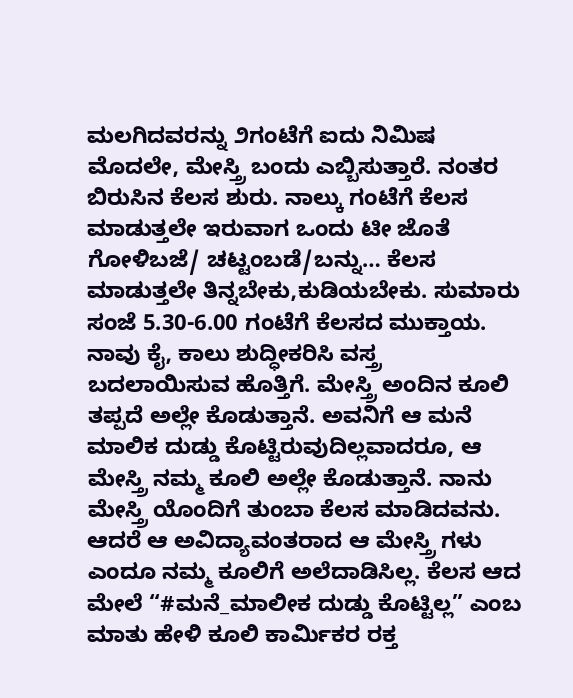ಮಲಗಿದವರನ್ನು ೨ಗಂಟೆಗೆ ಐದು ನಿಮಿಷ ಮೊದಲೇ, ಮೇಸ್ತ್ರಿ ಬಂದು ಎಬ್ಬಿಸುತ್ತಾರೆ. ನಂತರ ಬಿರುಸಿನ ಕೆಲಸ ಶುರು. ನಾಲ್ಕು ಗಂಟೆಗೆ ಕೆಲಸ ಮಾಡುತ್ತಲೇ ಇರುವಾಗ ಒಂದು ಟೀ ಜೊತೆ ಗೋಳಿಬಜೆ/ ಚಟ್ಟಂಬಡೆ/ಬನ್ನು… ಕೆಲಸ ಮಾಡುತ್ತಲೇ ತಿನ್ನಬೇಕು,ಕುಡಿಯಬೇಕು. ಸುಮಾರು ಸಂಜೆ 5.30-6.00 ಗಂಟೆಗೆ ಕೆಲಸದ ಮುಕ್ತಾಯ. ನಾವು ಕೈ, ಕಾಲು ಶುದ್ಧೀಕರಿಸಿ ವಸ್ತ್ರ ಬದಲಾಯಿಸುವ ಹೊತ್ತಿಗೆ. ಮೇಸ್ತ್ರಿ ಅಂದಿನ ಕೂಲಿ ತಪ್ಪದೆ ಅಲ್ಲೇ ಕೊಡುತ್ತಾನೆ. ಅವನಿಗೆ ಆ ಮನೆ ಮಾಲಿಕ ದುಡ್ಡು ಕೊಟ್ಟಿರುವುದಿಲ್ಲವಾದರೂ, ಆ ಮೇಸ್ತ್ರಿ ನಮ್ಮ ಕೂಲಿ ಅಲ್ಲೇ ಕೊಡುತ್ತಾನೆ. ನಾನು ಮೇಸ್ತ್ರಿ ಯೊಂದಿಗೆ ತುಂಬಾ ಕೆಲಸ ಮಾಡಿದವನು. ಆದರೆ ಆ ಅವಿದ್ಯಾವಂತರಾದ ಆ ಮೇಸ್ತ್ರಿ ಗಳು ಎಂದೂ ನಮ್ಮ ಕೂಲಿಗೆ ಅಲೆದಾಡಿಸಿಲ್ಲ. ಕೆಲಸ ಆದ ಮೇಲೆ “#ಮನೆ_ಮಾಲೀಕ ದುಡ್ಡು ಕೊಟ್ಟಿಲ್ಲ” ಎಂಬ ಮಾತು ಹೇಳಿ ಕೂಲಿ ಕಾರ್ಮಿಕರ ರಕ್ತ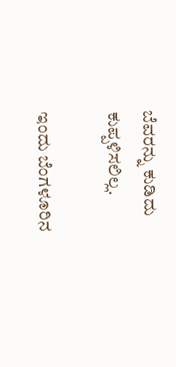ಬೆವರನ್ನು ಕುಡಿದು ಕುಪ್ಪಳಿಸಲಿಲ್ಲ.

ಇಂದು ಬೆಂಗಳೂರಿನ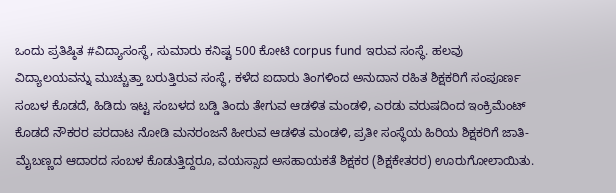ಒಂದು ಪ್ರತಿಷ್ಠಿತ #ವಿದ್ಯಾಸಂಸ್ಥೆ, ಸುಮಾರು ಕನಿಷ್ಟ 500 ಕೋಟಿ corpus fund ಇರುವ ಸಂಸ್ಥೆ. ಹಲವು ವಿದ್ಯಾಲಯವನ್ನು ಮುಚ್ಚುತ್ತಾ ಬರುತ್ತಿರುವ ಸಂಸ್ಥೆ, ಕಳೆದ ಐದಾರು ತಿಂಗಳಿಂದ ಅನುದಾನ ರಹಿತ ಶಿಕ್ಷಕರಿಗೆ ಸಂಪೂರ್ಣ ಸಂಬಳ ಕೊಡದೆ, ಹಿಡಿದು ಇಟ್ಟ ಸಂಬಳದ ಬಡ್ಡಿ ತಿಂದು ತೇಗುವ ಆಡಳಿತ ಮಂಡಳಿ, ಎರಡು ವರುಷದಿಂದ ಇಂಕ್ರಿಮೆಂಟ್ ಕೊಡದೆ ನೌಕರರ ಪರದಾಟ ನೋಡಿ ಮನರಂಜನೆ ಹೀರುವ ಆಡಳಿತ ಮಂಡಳಿ, ಪ್ರತೀ ಸಂಸ್ಥೆಯ ಹಿರಿಯ ಶಿಕ್ಷಕರಿಗೆ ಜಾತಿ-ಮೈಬಣ್ಣದ ಆದಾರದ ಸಂಬಳ ಕೊಡುತ್ತಿದ್ದರೂ, ವಯಸ್ಸಾದ ಅಸಹಾಯಕತೆ ಶಿಕ್ಷಕರ (ಶಿಕ್ಷಕೇತರರ) ಊರುಗೋಲಾಯಿತು.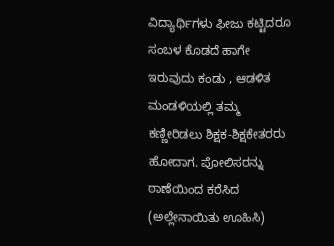ವಿದ್ಯಾರ್ಥಿಗಳು ಫೀಜು ಕಟ್ಟಿದರೂ ಸಂಬಳ ಕೊಡದೆ ಹಾಗೇ ಇರುವುದು ಕಂಡು , ಆಡಳಿತ ಮಂಡಳಿಯಲ್ಲಿ ತಮ್ಮ ಕಣ್ಣೀರಿಡಲು ಶಿಕ್ಷಕ-ಶಿಕ್ಷಕೇತರರು ಹೋದಾಗ. ಪೋಲಿಸರನ್ನು ಠಾಣೆಯಿಂದ ಕರೆಸಿದ (ಅಲ್ಲೇನಾಯಿತು ಊಹಿಸಿ)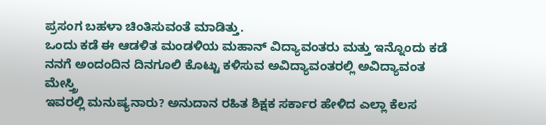ಪ್ರಸಂಗ ಬಹಳಾ ಚಿಂತಿಸುವಂತೆ ಮಾಡಿತ್ತು.
ಒಂದು ಕಡೆ ಈ ಆಡಳಿತ ಮಂಡಳಿಯ ಮಹಾನ್ ವಿದ್ಯಾವಂತರು ಮತ್ತು ಇನ್ನೊಂದು ಕಡೆ ನನಗೆ ಅಂದಂದಿನ ದಿನಗೂಲಿ ಕೊಟ್ಟು ಕಳಿಸುವ ಅವಿದ್ಯಾವಂತರಲ್ಲಿ ಅವಿದ್ಯಾವಂತ ಮೇಸ್ತ್ರಿ
ಇವರಲ್ಲಿ ಮನುಷ್ಯನಾರು? ಅನುದಾನ ರಹಿತ ಶಿಕ್ಷಕ ಸರ್ಕಾರ ಹೇಳಿದ ಎಲ್ಲಾ ಕೆಲಸ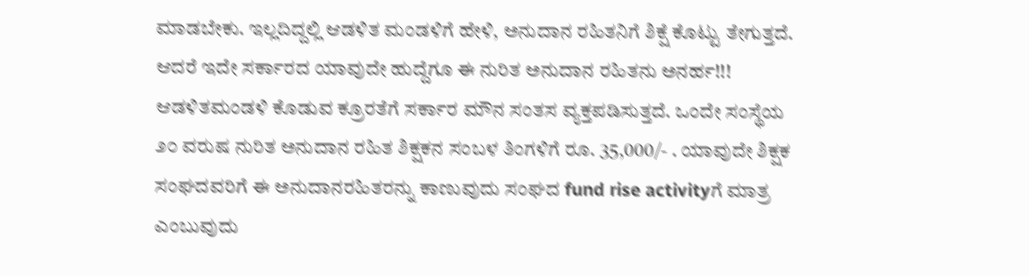ಮಾಡಬೇಕು. ಇಲ್ಲದಿದ್ದಲ್ಲಿ ಆಡಳಿತ ಮಂಡಳಿಗೆ ಹೇಳಿ, ಅನುದಾನ ರಹಿತನಿಗೆ ಶಿಕ್ಷೆ ಕೊಟ್ಟು ತೇಗುತ್ತದೆ. ಆದರೆ ಇದೇ ಸರ್ಕಾರದ ಯಾವುದೇ ಹುದ್ದೆಗೂ ಈ ನುರಿತ ಅನುದಾನ ರಹಿತನು ಅನರ್ಹ!!!
ಆಡಳಿತಮಂಡಳಿ ಕೊಡುವ ಕ್ರೂರತೆಗೆ ಸರ್ಕಾರ ಮೌನ ಸಂತಸ ವ್ಯಕ್ತಪಡಿಸುತ್ತದೆ. ಒಂದೇ ಸಂಸ್ಥೆಯ ೨೦ ವರುಷ ನುರಿತ ಅನುದಾನ ರಹಿತ ಶಿಕ್ಷಕನ ಸಂಬಳ ತಿಂಗಳಿಗೆ ರೂ. 35,000/- . ಯಾವುದೇ ಶಿಕ್ಷಕ ಸಂಘದವರಿಗೆ ಈ ಅನುದಾನರಹಿತರನ್ನು ಕಾಣುವುದು ಸಂಘದ fund rise activityಗೆ ಮಾತ್ರ ಎಂಬುವುದು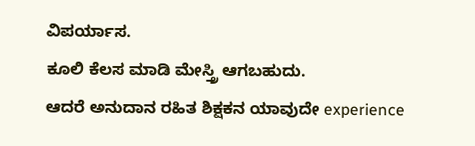ವಿಪರ್ಯಾಸ.
ಕೂಲಿ ಕೆಲಸ ಮಾಡಿ ಮೇಸ್ತ್ರಿ ಆಗಬಹುದು.
ಆದರೆ ಅನುದಾನ ರಹಿತ ಶಿಕ್ಷಕನ ಯಾವುದೇ experience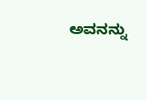ಅವನನ್ನು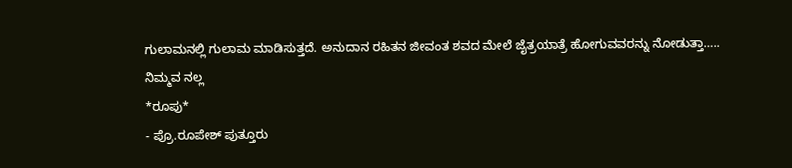ಗುಲಾಮನಲ್ಲಿ ಗುಲಾಮ ಮಾಡಿಸುತ್ತದೆ. ಅನುದಾನ ರಹಿತನ ಜೀವಂತ ಶವದ ಮೇಲೆ ಜೈತ್ರಯಾತ್ರೆ ಹೋಗುವವರನ್ನು ನೋಡುತ್ತಾ…..
ನಿಮ್ಮವ ನಲ್ಲ
*ರೂಪು*
- ಪ್ರೊ.ರೂಪೇಶ್ ಪುತ್ತೂರು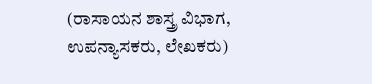(ರಾಸಾಯನ ಶಾಸ್ತ್ರ ವಿಭಾಗ, ಉಪನ್ಯಾಸಕರು, ಲೇಖಕರು)